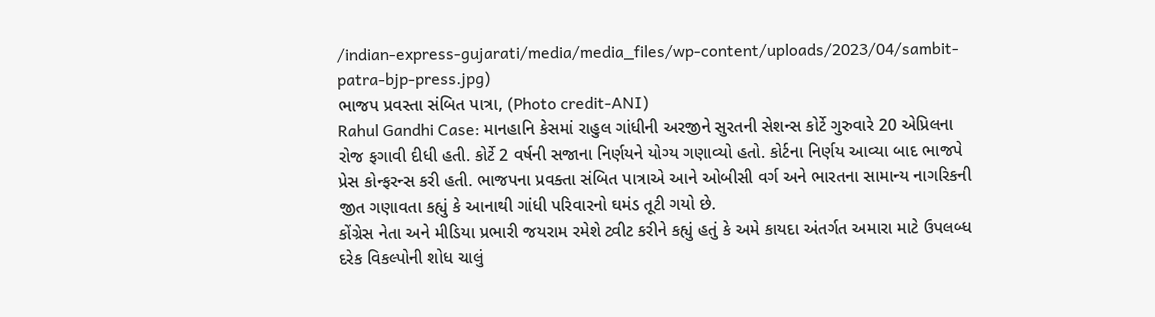/indian-express-gujarati/media/media_files/wp-content/uploads/2023/04/sambit-patra-bjp-press.jpg)
ભાજપ પ્રવસ્તા સંબિત પાત્રા, (Photo credit-ANI)
Rahul Gandhi Case: માનહાનિ કેસમાં રાહુલ ગાંધીની અરજીને સુરતની સેશન્સ કોર્ટે ગુરુવારે 20 એપ્રિલના રોજ ફગાવી દીધી હતી. કોર્ટે 2 વર્ષની સજાના નિર્ણયને યોગ્ય ગણાવ્યો હતો. કોર્ટના નિર્ણય આવ્યા બાદ ભાજપે પ્રેસ કોન્ફરન્સ કરી હતી. ભાજપના પ્રવક્તા સંબિત પાત્રાએ આને ઓબીસી વર્ગ અને ભારતના સામાન્ય નાગરિકની જીત ગણાવતા કહ્યું કે આનાથી ગાંધી પરિવારનો ઘમંડ તૂટી ગયો છે.
કોંગ્રેસ નેતા અને મીડિયા પ્રભારી જયરામ રમેશે ટ્વીટ કરીને કહ્યું હતું કે અમે કાયદા અંતર્ગત અમારા માટે ઉપલબ્ધ દરેક વિકલ્પોની શોધ ચાલું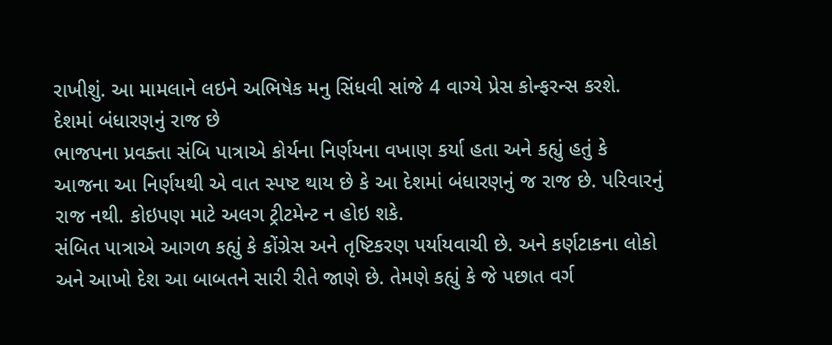રાખીશું. આ મામલાને લઇને અભિષેક મનુ સિંધવી સાંજે 4 વાગ્યે પ્રેસ કોન્ફરન્સ કરશે.
દેશમાં બંધારણનું રાજ છે
ભાજપના પ્રવક્તા સંબિ પાત્રાએ કોર્યના નિર્ણયના વખાણ કર્યા હતા અને કહ્યું હતું કે આજના આ નિર્ણયથી એ વાત સ્પષ્ટ થાય છે કે આ દેશમાં બંધારણનું જ રાજ છે. પરિવારનું રાજ નથી. કોઇપણ માટે અલગ ટ્રીટમેન્ટ ન હોઇ શકે.
સંબિત પાત્રાએ આગળ કહ્યું કે કોંગ્રેસ અને તૃષ્ટિકરણ પર્યાયવાચી છે. અને કર્ણટાકના લોકો અને આખો દેશ આ બાબતને સારી રીતે જાણે છે. તેમણે કહ્યું કે જે પછાત વર્ગ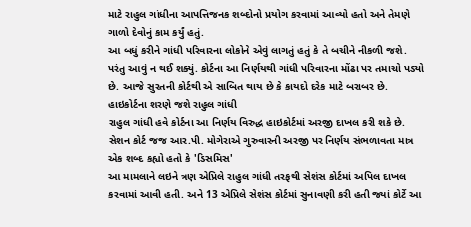માટે રાહુલ ગાંધીના આપત્તિજનક શબ્દોનો પ્રયોગ કરવામાં આવ્યો હતો અને તેમણે ગાળો દેવોનું કામ કર્યું હતું.
આ બધું કરીને ગાંધી પરિવારના લોકોને એવું લાગતું હતું કે તે બચીને નીકળી જશે. પરંતુ આવું ન થઈ શક્યું. કોર્ટના આ નિર્ણયથી ગાંધી પરિવારના મોંઢા પર તમાચો પડ્યો છે. આજે સુરતની કોર્ટથી એ સાબિત થાય છે કે કાયદો દરેક માટે બરાબર છે.
હાઇકોર્ટના શરણે જશે રાહુલ ગાંધી
રાહુલ ગાંધી હવે કોર્ટના આ નિર્ણય વિરુદ્ધ હાઇકોર્ટમાં અરજી દાખલ કરી શકે છે. સેશન કોર્ટ જજ આર.પી. મોગેરાએ ગુરુવારની અરજી પર નિર્ણય સંભળાવતા માત્ર એક શબ્દ કહ્યો હતો કે 'ડિસમિસ'
આ મામલાને લઇને ત્રણ એપ્રિલે રાહુલ ગાંધી તરફથી સેશંસ કોર્ટમાં અપિલ દાખલ કરવામાં આવી હતી. અને 13 એપ્રિલે સેશંસ કોર્ટમાં સુનાવણી કરી હતી જ્યાં કોર્ટે આ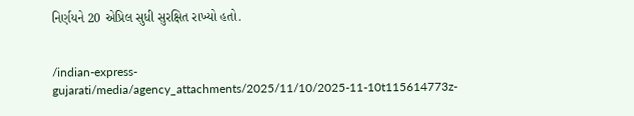નિર્ણયને 20 એપ્રિલ સુધી સુરક્ષિત રાખ્યો હતો.


/indian-express-gujarati/media/agency_attachments/2025/11/10/2025-11-10t115614773z-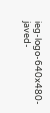ieg-logo-640x480-javed-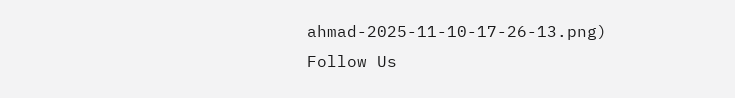ahmad-2025-11-10-17-26-13.png)
Follow Us